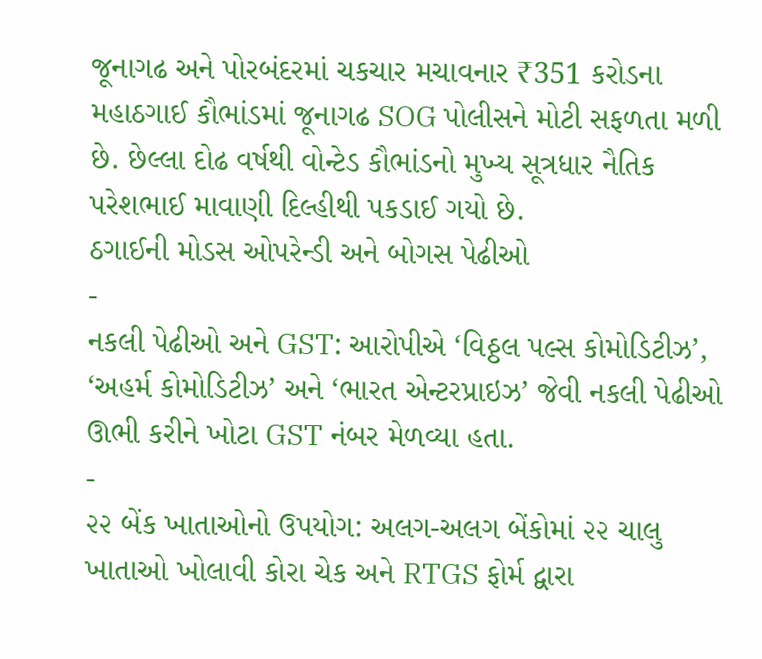જૂનાગઢ અને પોરબંદરમાં ચકચાર મચાવનાર ₹351 કરોડના મહાઠગાઈ કૌભાંડમાં જૂનાગઢ SOG પોલીસને મોટી સફળતા મળી છે. છેલ્લા દોઢ વર્ષથી વોન્ટેડ કૌભાંડનો મુખ્ય સૂત્રધાર નૈતિક પરેશભાઈ માવાણી દિલ્હીથી પકડાઈ ગયો છે.
ઠગાઈની મોડસ ઓપરેન્ડી અને બોગસ પેઢીઓ
-
નકલી પેઢીઓ અને GST: આરોપીએ ‘વિઠ્ઠલ પલ્સ કોમોડિટીઝ’, ‘અહર્મ કોમોડિટીઝ’ અને ‘ભારત એન્ટરપ્રાઇઝ’ જેવી નકલી પેઢીઓ ઊભી કરીને ખોટા GST નંબર મેળવ્યા હતા.
-
૨૨ બેંક ખાતાઓનો ઉપયોગ: અલગ-અલગ બેંકોમાં ૨૨ ચાલુ ખાતાઓ ખોલાવી કોરા ચેક અને RTGS ફોર્મ દ્વારા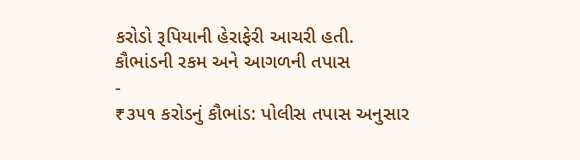કરોડો રૂપિયાની હેરાફેરી આચરી હતી.
કૌભાંડની રકમ અને આગળની તપાસ
-
₹૩૫૧ કરોડનું કૌભાંડ: પોલીસ તપાસ અનુસાર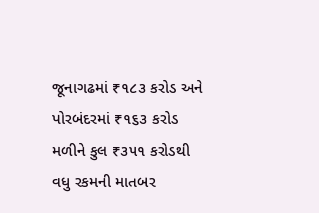જૂનાગઢમાં ₹૧૮૩ કરોડ અને પોરબંદરમાં ₹૧૬૩ કરોડ મળીને કુલ ₹૩૫૧ કરોડથી વધુ રકમની માતબર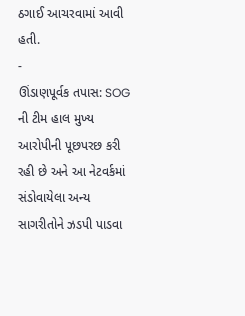ઠગાઈ આચરવામાં આવી હતી.
-
ઊંડાણપૂર્વક તપાસ: SOG ની ટીમ હાલ મુખ્ય આરોપીની પૂછપરછ કરી રહી છે અને આ નેટવર્કમાં સંડોવાયેલા અન્ય સાગરીતોને ઝડપી પાડવા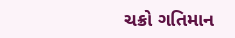ચક્રો ગતિમાન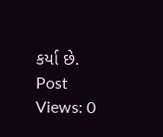કર્યા છે.
Post Views: 0